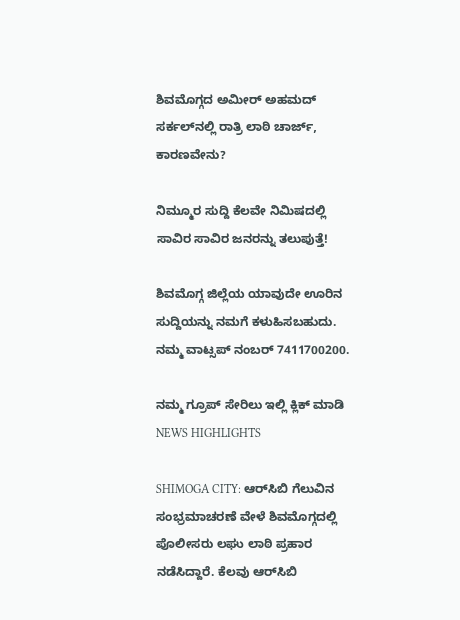ಶಿವಮೊಗ್ಗದ ಅಮೀರ್‌ ಅಹಮದ್‌ ಸರ್ಕಲ್‌ನಲ್ಲಿ ರಾತ್ರಿ ಲಾಠಿ ಚಾರ್ಜ್‌, ಕಾರಣವೇನು?

ನಿಮ್ಮೂರ ಸುದ್ದಿ ಕೆಲವೇ ನಿಮಿಷದಲ್ಲಿ ಸಾವಿರ ಸಾವಿರ ಜನರನ್ನು ತಲುಪುತ್ತೆ!

ಶಿವಮೊಗ್ಗ ಜಿಲ್ಲೆಯ ಯಾವುದೇ ಊರಿನ ಸುದ್ದಿಯನ್ನು ನಮಗೆ ಕಳುಹಿಸಬಹುದು. ನಮ್ಮ ವಾಟ್ಸಪ್‌ ನಂಬರ್ 7411700200.

ನಮ್ಮ ಗ್ರೂಪ್‌ ಸೇರಿಲು ಇಲ್ಲಿ ಕ್ಲಿಕ್‌ ಮಾಡಿ
NEWS HIGHLIGHTS

SHIMOGA CITY: ಆರ್‌ಸಿಬಿ ಗೆಲುವಿನ ಸಂಭ್ರಮಾಚರಣೆ ವೇಳೆ ಶಿವಮೊಗ್ಗದಲ್ಲಿ ಪೊಲೀಸರು ಲಘು ಲಾಠಿ ಪ್ರಹಾರ ನಡೆಸಿದ್ದಾರೆ. ಕೆಲವು ಆರ್‌ಸಿಬಿ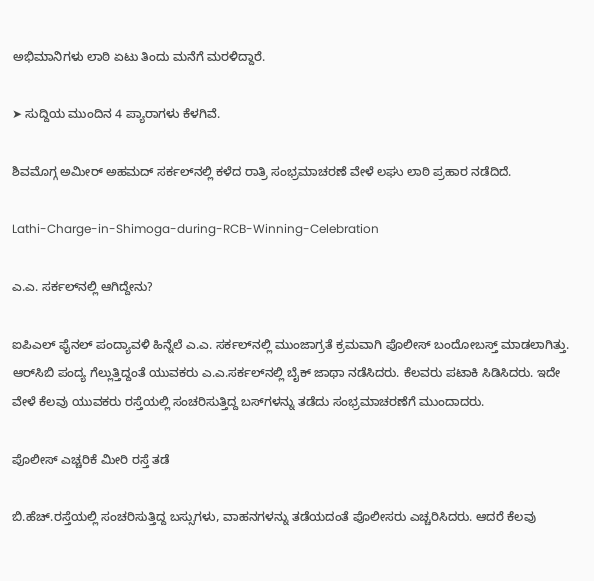ಅಭಿಮಾನಿಗಳು ಲಾಠಿ ಏಟು ತಿಂದು ಮನೆಗೆ ಮರಳಿದ್ದಾರೆ.

➤ ಸುದ್ದಿಯ ಮುಂದಿನ 4 ಪ್ಯಾರಾಗಳು ಕೆಳಗಿವೆ.

ಶಿವಮೊಗ್ಗ ಅಮೀರ್‌ ಅಹಮದ್‌ ಸರ್ಕಲ್‌ನಲ್ಲಿ ಕಳೆದ ರಾತ್ರಿ ಸಂಭ್ರಮಾಚರಣೆ ವೇಳೆ ಲಘು ಲಾಠಿ ಪ್ರಹಾರ ನಡೆದಿದೆ.

Lathi-Charge-in-Shimoga-during-RCB-Winning-Celebration

ಎ.ಎ. ಸರ್ಕಲ್‌ನಲ್ಲಿ ಆಗಿದ್ದೇನು?

ಐಪಿಎಲ್‌ ಫೈನಲ್‌ ಪಂದ್ಯಾವಳಿ ಹಿನ್ನೆಲೆ ಎ.ಎ. ಸರ್ಕಲ್‌ನಲ್ಲಿ ಮುಂಜಾಗ್ರತೆ ಕ್ರಮವಾಗಿ ಪೊಲೀಸ್‌ ಬಂದೋಬಸ್ತ್‌ ಮಾಡಲಾಗಿತ್ತು. ಆರ್‌ಸಿಬಿ ಪಂದ್ಯ ಗೆಲ್ಲುತ್ತಿದ್ದಂತೆ ಯುವಕರು ಎ.ಎ.ಸರ್ಕಲ್‌ನಲ್ಲಿ ಬೈಕ್‌ ಜಾಥಾ ನಡೆಸಿದರು. ಕೆಲವರು ಪಟಾಕಿ ಸಿಡಿಸಿದರು. ಇದೇ ವೇಳೆ ಕೆಲವು ಯುವಕರು ರಸ್ತೆಯಲ್ಲಿ ಸಂಚರಿಸುತ್ತಿದ್ದ ಬಸ್‌ಗಳನ್ನು ತಡೆದು ಸಂಭ್ರಮಾಚರಣೆಗೆ ಮುಂದಾದರು.

ಪೊಲೀಸ್‌ ಎಚ್ಚರಿಕೆ ಮೀರಿ ರಸ್ತೆ ತಡೆ

ಬಿ.ಹೆಚ್‌.ರಸ್ತೆಯಲ್ಲಿ ಸಂಚರಿಸುತ್ತಿದ್ದ ಬಸ್ಸುಗಳು, ವಾಹನಗಳನ್ನು ತಡೆಯದಂತೆ ಪೊಲೀಸರು ಎಚ್ಚರಿಸಿದರು. ಆದರೆ ಕೆಲವು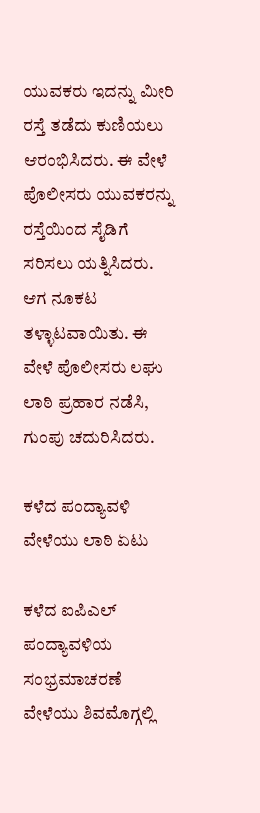ಯುವಕರು ಇದನ್ನು ಮೀರಿ ರಸ್ತೆ ತಡೆದು ಕುಣಿಯಲು ಆರಂಭಿಸಿದರು. ಈ ವೇಳೆ ಪೊಲೀಸರು ಯುವಕರನ್ನು ರಸ್ತೆಯಿಂದ ಸೈಡಿಗೆ ಸರಿಸಲು ಯತ್ನಿಸಿದರು. ಆಗ ನೂಕಟ ತಳ್ಳಾಟವಾಯಿತು. ಈ ವೇಳೆ ಪೊಲೀಸರು ಲಘು ಲಾಠಿ ಪ್ರಹಾರ ನಡೆಸಿ, ಗುಂಪು ಚದುರಿಸಿದರು.

ಕಳೆದ ಪಂದ್ಯಾವಳಿ ವೇಳೆಯು ಲಾಠಿ ಏಟು

ಕಳೆದ ಐಪಿಎಲ್‌ ಪಂದ್ಯಾವಳಿಯ ಸಂಭ್ರಮಾಚರಣೆ ವೇಳೆಯು ಶಿವಮೊಗ್ಗಲ್ಲಿ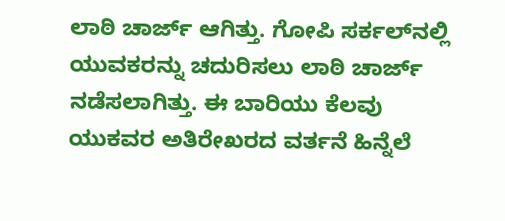ಲಾಠಿ ಚಾರ್ಜ್‌ ಆಗಿತ್ತು. ಗೋಪಿ ಸರ್ಕಲ್‌ನಲ್ಲಿ ಯುವಕರನ್ನು ಚದುರಿಸಲು ಲಾಠಿ ಚಾರ್ಜ್‌ ನಡೆಸಲಾಗಿತ್ತು. ಈ ಬಾರಿಯು ಕೆಲವು ಯುಕವರ ಅತಿರೇಖರದ ವರ್ತನೆ ಹಿನ್ನೆಲೆ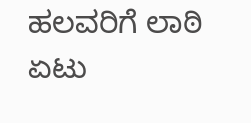ಹಲವರಿಗೆ ಲಾಠಿ ಏಟು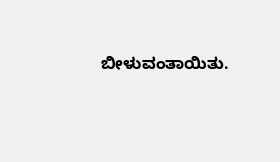ಬೀಳುವಂತಾಯಿತು.